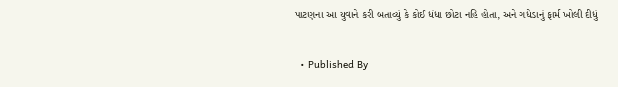પાટણના આ યુવાને કરી બતાવ્યું કે કોઈ ધંધા છોટા નહિ હોતા, અને ગધેડાનું ફાર્મ ખોલી દીધું


  • Published By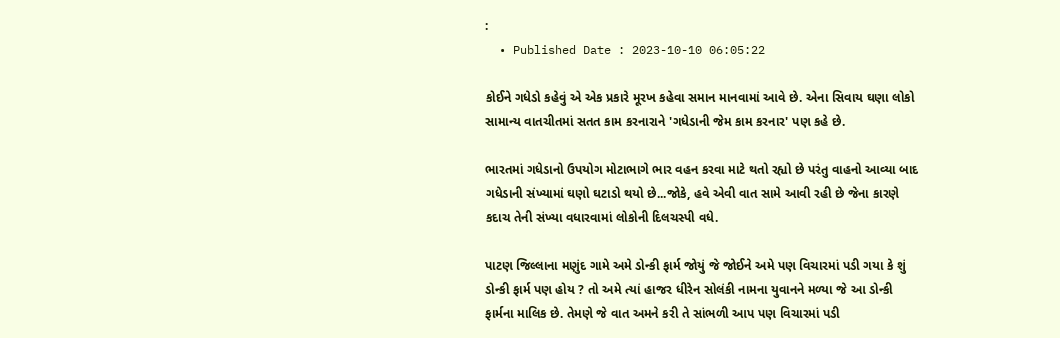:
  • Published Date : 2023-10-10 06:05:22

કોઈને ગધેડો કહેવું એ એક પ્રકારે મૂરખ કહેવા સમાન માનવામાં આવે છે. એના સિવાય ઘણા લોકો સામાન્ય વાતચીતમાં સતત કામ કરનારાને 'ગધેડાની જેમ કામ કરનાર' પણ કહે છે.

ભારતમાં ગધેડાનો ઉપયોગ મોટાભાગે ભાર વહન કરવા માટે થતો રહ્યો છે પરંતુ વાહનો આવ્યા બાદ ગધેડાની સંખ્યામાં ઘણો ઘટાડો થયો છે...જોકે, હવે એવી વાત સામે આવી રહી છે જેના કારણે કદાચ તેની સંખ્યા વધારવામાં લોકોની દિલચસ્પી વધે.

પાટણ જિલ્લાના મણુંદ ગામે અમે ડોન્કી ફાર્મ જોયું જે જોઈને અમે પણ વિચારમાં પડી ગયા કે શું ડોન્કી ફાર્મ પણ હોય ? તો અમે ત્યાં હાજર ધીરેન સોલંકી નામના યુવાનને મળ્યા જે આ ડોન્કી ફાર્મના માલિક છે. તેમણે જે વાત અમને કરી તે સાંભળી આપ પણ વિચારમાં પડી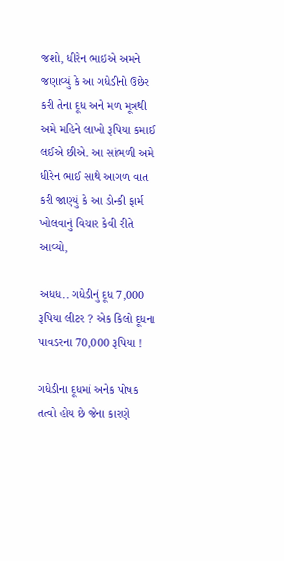જશો, ધીરેન ભાઇએ અમને જણાવ્યું કે આ ગધેડીનો ઉછેર કરી તેના દૂધ અને મળ મૂત્રથી અમે મહિને લાખો રૂપિયા કમાઈ લઈએ છીએ. આ સાંભળી અમે ધીરેન ભાઈ સાથે આગળ વાત કરી જાણ્યું કે આ ડોન્કી ફાર્મ ખોલવાનું વિચાર કેવી રીતે આવ્યો,

અધધ.. ગધેડીનું દૂધ 7,000 રૂપિયા લીટર ? એક કિલો દૂધના પાવડરના 70,000 રૂપિયા !

ગધેડીના દૂધમાં અનેક પોષક તત્વો હોય છે જેના કારણે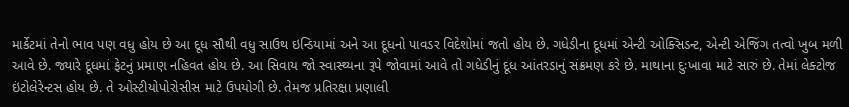માર્કેટમાં તેનો ભાવ પણ વધુ હોય છે આ દૂધ સૌથી વધુ સાઉથ ઇન્ડિયામાં અને આ દૂધનો પાવડર વિદેશોમાં જતો હોય છે. ગધેડીના દૂધમાં એન્ટી ઓક્સિડન્ટ, એન્ટી એજિંગ તત્વો ખુબ મળી આવે છે. જ્યારે દૂધમાં ફેટનું પ્રમાણ નહિવત હોય છે. આ સિવાય જો સ્વાસ્થ્યના રૂપે જોવામાં આવે તો ગધેડીનું દૂધ આંતરડાનું સંક્રમણ કરે છે. માથાના દુઃખાવા માટે સારું છે. તેમાં લેક્ટોજ ઇંટોલેરેન્ટસ હોય છે. તે ઓસ્ટીયોપોરોસીસ માટે ઉપયોગી છે. તેમજ પ્રતિરક્ષા પ્રણાલી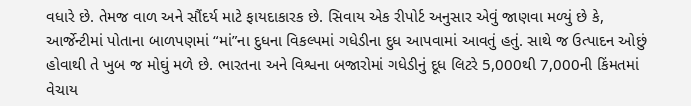વધારે છે. તેમજ વાળ અને સૌંદર્ય માટે ફાયદાકારક છે. સિવાય એક રીપોર્ટ અનુસાર એવું જાણવા મળ્યું છે કે, આર્જેન્ટીમાં પોતાના બાળપણમાં “માં”ના દુધના વિકલ્પમાં ગધેડીના દુધ આપવામાં આવતું હતું. સાથે જ ઉત્પાદન ઓછું હોવાથી તે ખુબ જ મોઘું મળે છે. ભારતના અને વિશ્વના બજારોમાં ગધેડીનું દૂધ લિટરે 5,000થી 7,000ની કિંમતમાં વેચાય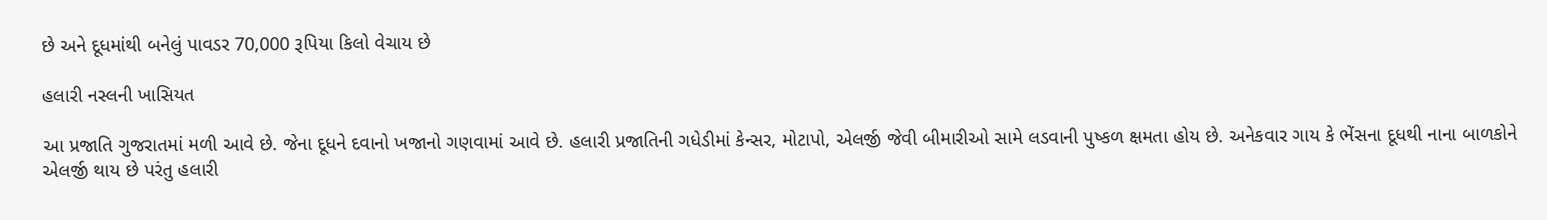છે અને દૂધમાંથી બનેલું પાવડર 70,000 રૂપિયા કિલો વેચાય છે

હલારી નસ્લની ખાસિયત

આ પ્રજાતિ ગુજરાતમાં મળી આવે છે. જેના દૂધને દવાનો ખજાનો ગણવામાં આવે છે. હલારી પ્રજાતિની ગધેડીમાં કેન્સર, મોટાપો, એલર્જી જેવી બીમારીઓ સામે લડવાની પુષ્કળ ક્ષમતા હોય છે. અનેકવાર ગાય કે ભેંસના દૂધથી નાના બાળકોને એલર્જી થાય છે પરંતુ હલારી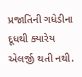પ્રજાતિની ગધેડીના દૂધથી ક્યારેય એલર્જી થતી નથી.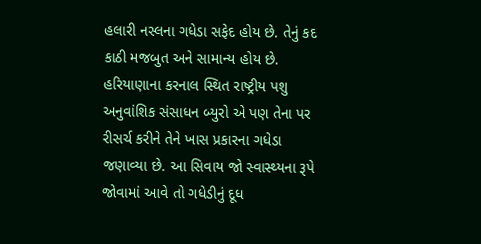હલારી નસ્લના ગધેડા સફેદ હોય છે. તેનું કદ કાઠી મજબુત અને સામાન્ય હોય છે. હરિયાણાના કરનાલ સ્થિત રાષ્ટ્રીય પશુ અનુવાંશિક સંસાધન બ્યુરો એ પણ તેના પર રીસર્ચ કરીને તેને ખાસ પ્રકારના ગધેડા જણાવ્યા છે. આ સિવાય જો સ્વાસ્થ્યના રૂપે જોવામાં આવે તો ગધેડીનું દૂધ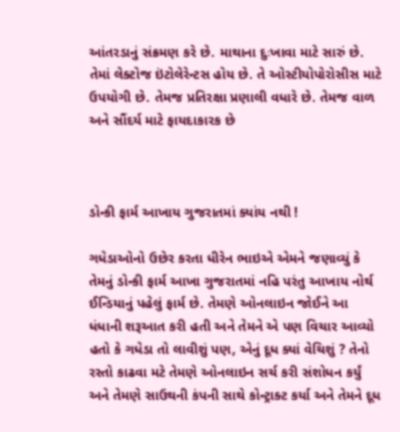આંતરડાનું સંક્રમણ કરે છે. માથાના દુઃખાવા માટે સારું છે. તેમાં લેક્ટોજ ઇંટોલેરેન્ટસ હોય છે. તે ઓસ્ટીયોપોરોસીસ માટે ઉપયોગી છે. તેમજ પ્રતિરક્ષા પ્રણાલી વધારે છે. તેમજ વાળ અને સૌંદર્ય માટે ફાયદાકારક છે



ડોન્કી ફાર્મ આખાય ગુજરાતમાં ક્યાંય નથી !

ગધેડાઓનો ઉછેર કરતા ધીરેન ભાઇએ એમને જણાવ્યું કે તેમનું ડોન્કી ફાર્મ આખા ગુજરાતમાં નહિ પરંતુ આખાય નોર્થ ઈન્ડિયાનું પહેલું ફાર્મ છે. તેમણે ઓનલાઇન જોઈને આ ધંધાની શરૂઆત કરી હતી અને તેમને એ પણ વિચાર આવ્યો હતો કે ગધેડા તો લાવીશું પણ, એનું દૂધ ક્યાં વેચિશું ? તેનો રસ્તો કાઢવા મટે તેમણે ઓનલાઇન સર્ચ કરી સંશોધન કર્યું અને તેમણે સાઉથની કંપની સાથે કોન્ટ્રાક્ટ કર્યા અને તેમને દૂધ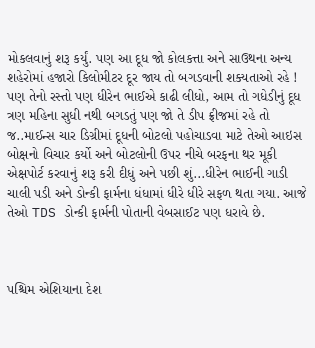મોકલવાનું શરૂ કર્યું. પણ આ દૂધ જો કોલકત્તા અને સાઉથના અન્ય શહેરોમાં હજારો કિલોમીટર દૂર જાય તો બગડવાની શક્યતાઓ રહે ! પણ તેનો રસ્તો પણ ધીરેન ભાઈએ કાઢી લીધો, આમ તો ગધેડીનું દૂધ ત્રણ મહિના સુધી નથી બગડતું પણ જો તે ડીપ ફ્રીજમાં રહે તો જ..માઈન્સ ચાર ડિગ્રીમાં દૂધની બોટલો પહોચાડવા માટે તેઓ આઇસ બોક્ષનો વિચાર કર્યો અને બોટલોની ઉપર નીચે બરફના થર મૂકી એક્ષપોર્ટ કરવાનું શરૂ કરી દીધું અને પછી શું...ધીરેન ભાઈની ગાડી ચાલી પડી અને ડોન્કી ફાર્મના ધંધામાં ધીરે ધીરે સફળ થતા ગયા. આજે તેઓ TDS ડોન્કી ફાર્મની પોતાની વેબસાઈટ પણ ધરાવે છે.



પશ્ચિમ એશિયાના દેશ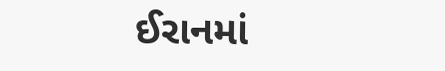ઈરાનમાં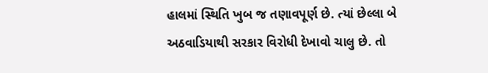હાલમાં સ્થિતિ ખુબ જ તણાવપૂર્ણ છે. ત્યાં છેલ્લા બે અઠવાડિયાથી સરકાર વિરોધી દેખાવો ચાલુ છે. તો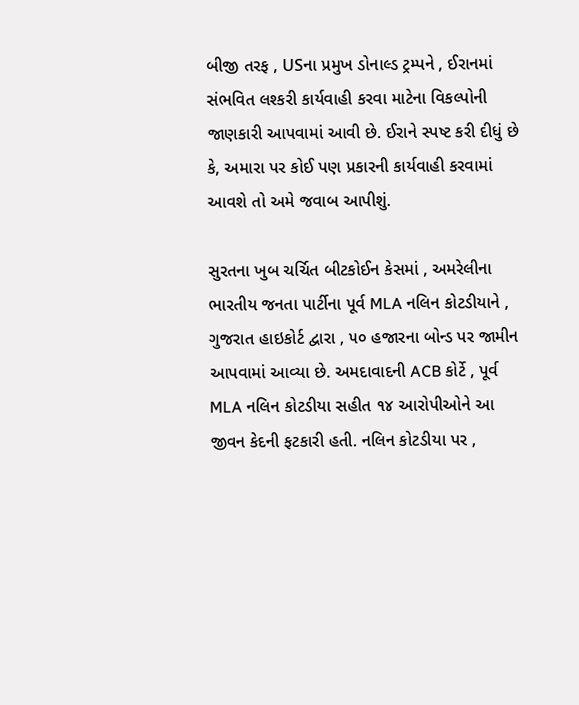બીજી તરફ , USના પ્રમુખ ડોનાલ્ડ ટ્રમ્પને , ઈરાનમાં સંભવિત લશ્કરી કાર્યવાહી કરવા માટેના વિકલ્પોની જાણકારી આપવામાં આવી છે. ઈરાને સ્પષ્ટ કરી દીધું છે કે, અમારા પર કોઈ પણ પ્રકારની કાર્યવાહી કરવામાં આવશે તો અમે જવાબ આપીશું.

સુરતના ખુબ ચર્ચિત બીટકોઈન કેસમાં , અમરેલીના ભારતીય જનતા પાર્ટીના પૂર્વ MLA નલિન કોટડીયાને , ગુજરાત હાઇકોર્ટ દ્વારા , ૫૦ હજારના બોન્ડ પર જામીન આપવામાં આવ્યા છે. અમદાવાદની ACB કોર્ટે , પૂર્વ MLA નલિન કોટડીયા સહીત ૧૪ આરોપીઓને આ જીવન કેદની ફટકારી હતી. નલિન કોટડીયા પર ,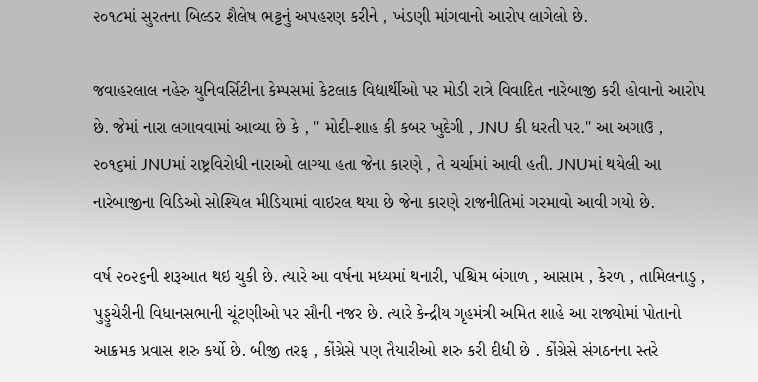૨૦૧૮માં સુરતના બિલ્ડર શૈલેષ ભટ્ટનું અપહરણ કરીને , ખંડણી માંગવાનો આરોપ લાગેલો છે.

જવાહરલાલ નહેરુ યુનિવર્સિટીના કેમ્પસમાં કેટલાક વિદ્યાર્થીઓ પર મોડી રાત્રે વિવાદિત નારેબાજી કરી હોવાનો આરોપ છે. જેમાં નારા લગાવવામાં આવ્યા છે કે , " મોદી-શાહ કી કબર ખુદેગી , JNU કી ધરતી પર." આ અગાઉ , ૨૦૧૬માં JNUમાં રાષ્ટ્રવિરોધી નારાઓ લાગ્યા હતા જેના કારણે , તે ચર્ચામાં આવી હતી. JNUમાં થયેલી આ નારેબાજીના વિડિઓ સોશ્યિલ મીડિયામાં વાઇરલ થયા છે જેના કારણે રાજનીતિમાં ગરમાવો આવી ગયો છે.

વર્ષ ૨૦૨૬ની શરૂઆત થઇ ચુકી છે. ત્યારે આ વર્ષના મધ્યમાં થનારી, પશ્ચિમ બંગાળ , આસામ , કેરળ , તામિલનાડુ , પુડ્ડુચેરીની વિધાનસભાની ચૂંટણીઓ પર સૌની નજર છે. ત્યારે કેન્દ્રીય ગૃહમંત્રી અમિત શાહે આ રાજ્યોમાં પોતાનો આક્રમક પ્રવાસ શરુ કર્યો છે. બીજી તરફ , કોંગ્રેસે પણ તૈયારીઓ શરુ કરી દીધી છે . કોંગ્રેસે સંગઠનના સ્તરે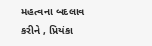મહત્વના બદલાવ કરીને , પ્રિયંકા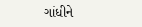ગાંધીને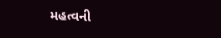મહત્વની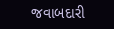જવાબદારી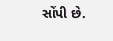સોંપી છે.